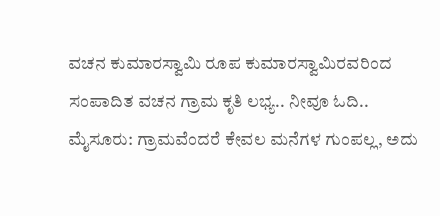ವಚನ ಕುಮಾರಸ್ವಾಮಿ ರೂಪ ಕುಮಾರಸ್ವಾಮಿರವರಿಂದ ಸಂಪಾದಿತ ವಚನ ಗ್ರಾಮ ಕೃತಿ ಲಭ್ಯ.. ನೀವೂ ಓದಿ..
ಮೈಸೂರು: ಗ್ರಾಮವೆಂದರೆ ಕೇವಲ ಮನೆಗಳ ಗುಂಪಲ್ಲ, ಅದು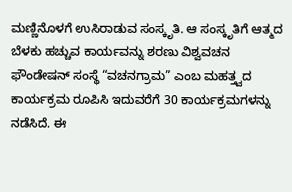ಮಣ್ಣಿನೊಳಗೆ ಉಸಿರಾಡುವ ಸಂಸ್ಕೃತಿ. ಆ ಸಂಸ್ಕೃತಿಗೆ ಆತ್ಮದ ಬೆಳಕು ಹಚ್ಚುವ ಕಾರ್ಯವನ್ನು ಶರಣು ವಿಶ್ವವಚನ ಫೌಂಡೇಷನ್ ಸಂಸ್ಥೆ “ವಚನಗ್ರಾಮ” ಎಂಬ ಮಹತ್ತ್ವದ ಕಾರ್ಯಕ್ರಮ ರೂಪಿಸಿ ಇದುವರೆಗೆ 30 ಕಾರ್ಯಕ್ರಮಗಳನ್ನು ನಡೆಸಿದೆ. ಈ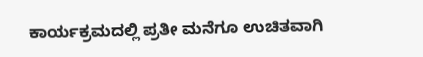ಕಾರ್ಯಕ್ರಮದಲ್ಲಿ ಪ್ರತೀ ಮನೆಗೂ ಉಚಿತವಾಗಿ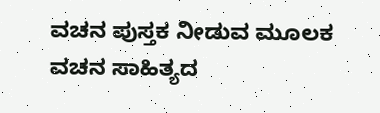ವಚನ ಪುಸ್ತಕ ನೀಡುವ ಮೂಲಕ ವಚನ ಸಾಹಿತ್ಯದ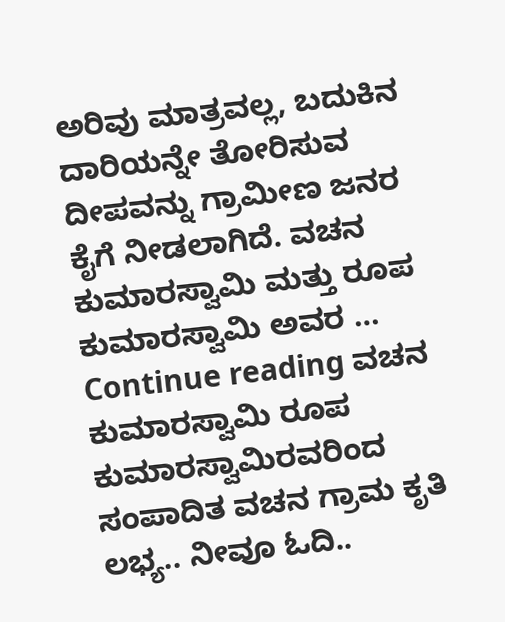ಅರಿವು ಮಾತ್ರವಲ್ಲ, ಬದುಕಿನ ದಾರಿಯನ್ನೇ ತೋರಿಸುವ ದೀಪವನ್ನು ಗ್ರಾಮೀಣ ಜನರ ಕೈಗೆ ನೀಡಲಾಗಿದೆ. ವಚನ ಕುಮಾರಸ್ವಾಮಿ ಮತ್ತು ರೂಪ ಕುಮಾರಸ್ವಾಮಿ ಅವರ … Continue reading ವಚನ ಕುಮಾರಸ್ವಾಮಿ ರೂಪ ಕುಮಾರಸ್ವಾಮಿರವರಿಂದ ಸಂಪಾದಿತ ವಚನ ಗ್ರಾಮ ಕೃತಿ ಲಭ್ಯ.. ನೀವೂ ಓದಿ..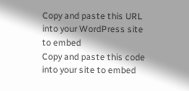Copy and paste this URL into your WordPress site to embed
Copy and paste this code into your site to embed